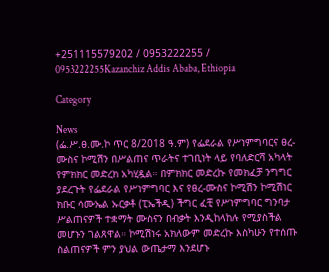+251115579202 / 0953222255 / 0953222255Kazanchiz Addis Ababa, Ethiopia

Category

News
(ፌ.ሥ.ፀ.ሙ.ኮ ጥር 8/2018 ዓ.ም) የፌደራል የሥነምግባርና ፀረ-ሙስና ኮሚሽን በሥልጠና ጥራትና ተገቢነት ላይ የባለድርሻ አካላት የምክክር መድረክ አካሂዷል። በምክክር መድረኩ የመክፈቻ ንግግር ያደረጉት የፌደራል የሥነምግባር እና የፀረ-ሙስና ኮሚሽን ኮሚሽነር ክቡር ሳሙኤል ኡርቃቶ (ፒኤችዲ) ችግር ፈቺ የሥነምግባር ግንባታ ሥልጠናዎች ተቋማት ሙስናን በብቃት እንዲከላከሉ የሚያስችል መሆኑን ገልጸዋል። ኮሚሽነሩ አክለውም መድረኩ እስካሁን የተሰጡ ስልጠናዎች ምን ያህል ውጤታማ እንደሆኑ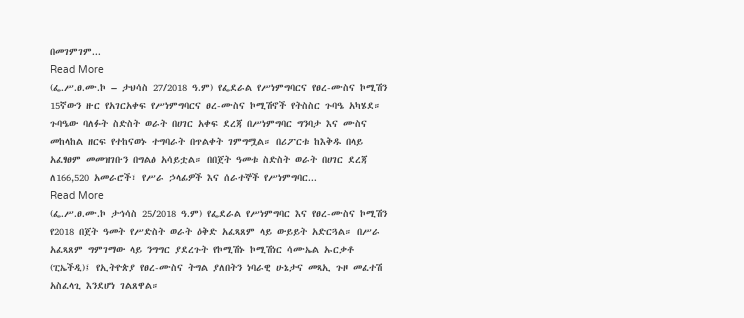በመገምገም...
Read More
(ፌ.ሥ.ፀ.ሙ.ኮ – ታህሳስ 27/2018 ዓ.ም) የፌደራል የሥነምግባርና የፀረ-ሙስና ኮሚሽን 15ኛውን ዙር የአገርአቀፍ የሥነምግባርና ፀረ-ሙስና ኮሚሽኖች የትስስር ጉባዔ አካሄደ። ጉባዔው ባለፉት ስድስት ወራት በሀገር አቀፍ ደረጃ በሥነምግባር ግንባታ እና ሙስና መከላከል ዘርፍ የተከናወኑ ተግባራት በጥልቀት ገምግሟል። በሪፖርቱ ከእቅዱ በላይ አፈፃፀም መመዝገቡን በግልፅ አሳይቷል። በበጀት ዓመቱ ስድስት ወራት በሀገር ደረጃ ለ166,520 አመራሮች፣ የሥራ ኃላፊዎች እና ሰራተኞች የሥነምግባር...
Read More
(ፌ.ሥ.ፀ.ሙ.ኮ ታኅሳስ 25/2018 ዓ.ም) የፌደራል የሥነምግባር እና የፀረ-ሙስና ኮሚሽን የ2018 በጀት ዓመት የሥድስት ወራት ዕቅድ አፈጻጸም ላይ ውይይት አድርጓል። በሥራ አፈጻጸም ግምገማው ላይ ንግግር ያደረጉት የኮሚሽኑ ኮሚሽነር ሳሙኤል ኡርቃቶ (ፒኤችዲ)፤ የኢትዮጵያ የፀረ-ሙስና ትግል ያለበትን ነባራዊ ሁኔታና መጻኢ ጉዞ መፈተሽ አስፈላጊ እንደሆነ ገልጸዋል።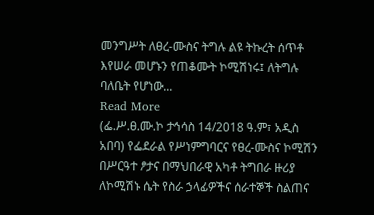መንግሥት ለፀረ-ሙስና ትግሉ ልዩ ትኩረት ሰጥቶ እየሠራ መሆኑን የጠቆሙት ኮሚሽነሩ፤ ለትግሉ ባለቤት የሆነው...
Read More
(ፌ.ሥ.ፀ.ሙ.ኮ ታኅሳስ 14/2018 ዓ.ም፣ አዲስ አበባ) የፌደራል የሥነምግባርና የፀረ-ሙስና ኮሚሽን በሥርዓተ ፆታና በማህበራዊ አካቶ ትግበራ ዙሪያ ለኮሚሽኑ ሴት የስራ ኃላፊዎችና ሰራተኞች ስልጠና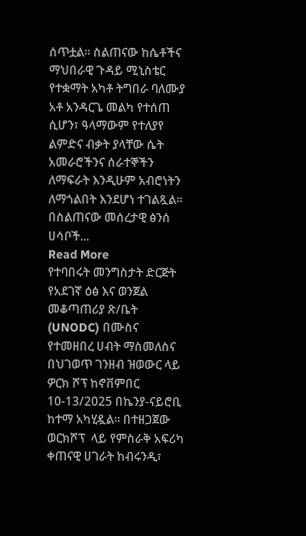ሰጥቷል፡፡ ስልጠናው ከሴቶችና ማህበራዊ ጉዳይ ሚኒስቴር የተቋማት አካቶ ትግበራ ባለሙያ አቶ አንዳርጌ መልካ የተሰጠ ሲሆን፣ ዓላማውም የተለያየ ልምድና ብቃት ያላቸው ሴት አመራሮችንና ሰራተኞችን ለማፍራት እንዲሁም አብሮነትን ለማጎልበት እንደሆነ ተገልጿል፡፡ በስልጠናው መሰረታዊ ፅንሰ ሀሳቦች...
Read More
የተባበሩት መንግስታት ድርጅት የአደገኛ ዕፅ እና ወንጀል መቆጣጠሪያ ጽ/ቤት (UNODC) በሙስና የተመዘበረ ሀብት ማስመለስና በህገወጥ ገንዘብ ዝወውር ላይ ዎርክ ሾፕ ከኖቨምበር 10-13/2025 በኬንያ-ናይሮቢ ከተማ አካሂዷል። በተዘጋጀው ወርክሾፕ  ላይ የምስራቅ አፍሪካ ቀጠናዊ ሀገራት ከብሩንዲ፣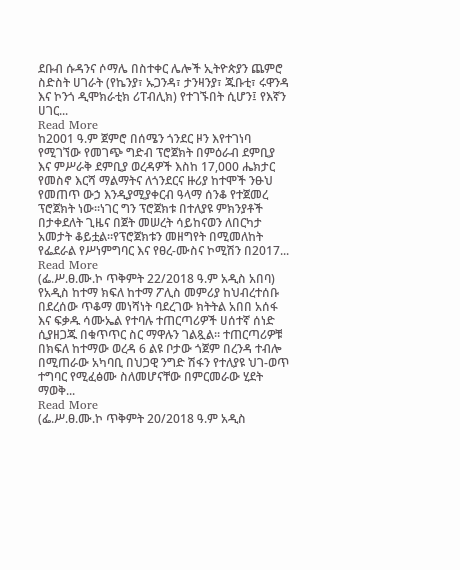ደቡብ ሱዳንና ሶማሌ በስተቀር ሌሎች ኢትዮጵያን ጨምሮ ስድስት ሀገራት (የኬንያ፣ ኡጋንዳ፣ ታንዛንያ፣ ጁቡቲ፣ ሩዋንዳ እና ኮንጎ ዲሞክራቲክ ሪፐብሊክ) የተገኙበት ሲሆን፤ የእኛን ሀገር...
Read More
ከ2001 ዓ.ም ጀምሮ በሰሜን ጎንደር ዞን እየተገነባ የሚገኘው የመገጭ ግድብ ፕሮጀክት በምዕራብ ደምቢያ እና ምሥራቅ ደምቢያ ወረዳዎች እስከ 17,000 ሔክታር የመስኖ እርሻ ማልማትና ለጎንደርና ዙሪያ ከተሞች ንፁህ የመጠጥ ውኃ እንዲያሚያቀርብ ዓላማ ሰንቆ የተጀመረ ፕሮጀክት ነው፡፡ነገር ግን ፕሮጀክቱ በተለያዩ ምክንያቶች በታቀደለት ጊዜና በጀት መሠረት ሳይከናወን ለበርካታ አመታት ቆይቷል።የፕሮጀክቱን መዘግየት በሚመለከት የፌደራል የሥነምግባር እና የፀረ-ሙስና ኮሚሽን በ2017...
Read More
(ፌ.ሥ.ፀ.ሙ.ኮ ጥቅምት 22/2018 ዓ.ም አዲስ አበባ) የአዲስ ከተማ ክፍለ ከተማ ፖሊስ መምሪያ ከህብረተሰቡ በደረሰው ጥቆማ መነሻነት ባደረገው ክትትል አበበ አሰፋ እና ፍቃዱ ሳሙኤል የተባሉ ተጠርጣሪዎች ሀሰተኛ ሰነድ ሲያዘጋጁ በቁጥጥር ስር ማዋሉን ገልጿል። ተጠርጣሪዎቹ በክፍለ ከተማው ወረዳ 6 ልዩ ቦታው ጎጀም በረንዳ ተብሎ በሚጠራው አካባቢ በህጋዊ ንግድ ሽፋን የተለያዩ ህገ-ወጥ ተግባር የሚፈፅሙ ስለመሆናቸው በምርመራው ሂደት ማወቅ...
Read More
(ፌ.ሥ.ፀ.ሙ.ኮ ጥቅምት 20/2018 ዓ.ም አዲስ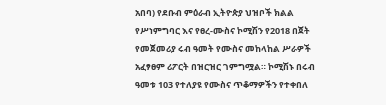አበባ) የደቡብ ምዕራብ ኢትዮጵያ ህዝቦች ክልል የሥነምግባር እና የፀረ-ሙስና ኮሚሽን የ2018 በጀት የመጀመሪያ ሩብ ዓመት የሙስና መከላከል ሥራዎች አፈፃፀም ሪፖርት በዝርዝር ገምግሟል። ኮሚሽኑ በሩብ ዓመቱ 103 የተለያዩ የሙስና ጥቆማዎችን የተቀበለ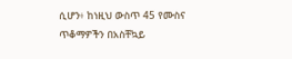ሲሆን፥ ከነዚህ ውስጥ 45 የሙስና ጥቆማዎችን በአስቸኳይ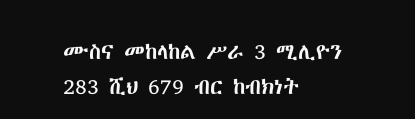ሙስና መከላከል ሥራ 3 ሚሊዮን 283 ሺህ 679 ብር ከብክነት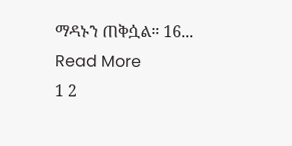ማዳኑን ጠቅሷል። 16...
Read More
1 2